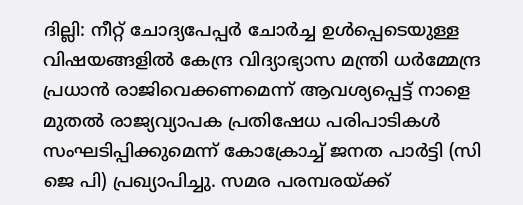ദില്ലി: നീറ്റ് ചോദ്യപേപ്പർ ചോർച്ച ഉൾപ്പെടെയുള്ള വിഷയങ്ങളിൽ കേന്ദ്ര വിദ്യാഭ്യാസ മന്ത്രി ധർമ്മേന്ദ്ര പ്രധാൻ രാജിവെക്കണമെന്ന് ആവശ്യപ്പെട്ട് നാളെ മുതൽ രാജ്യവ്യാപക പ്രതിഷേധ പരിപാടികൾ സംഘടിപ്പിക്കുമെന്ന് കോക്രോച്ച് ജനത പാർട്ടി (സി ജെ പി) പ്രഖ്യാപിച്ചു. സമര പരമ്പരയ്ക്ക്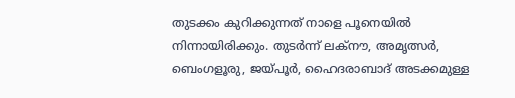തുടക്കം കുറിക്കുന്നത് നാളെ പൂനെയിൽ നിന്നായിരിക്കും. തുടർന്ന് ലക്നൗ, അമൃത്സർ, ബെംഗളൂരു, ജയ്പൂർ, ഹൈദരാബാദ് അടക്കമുള്ള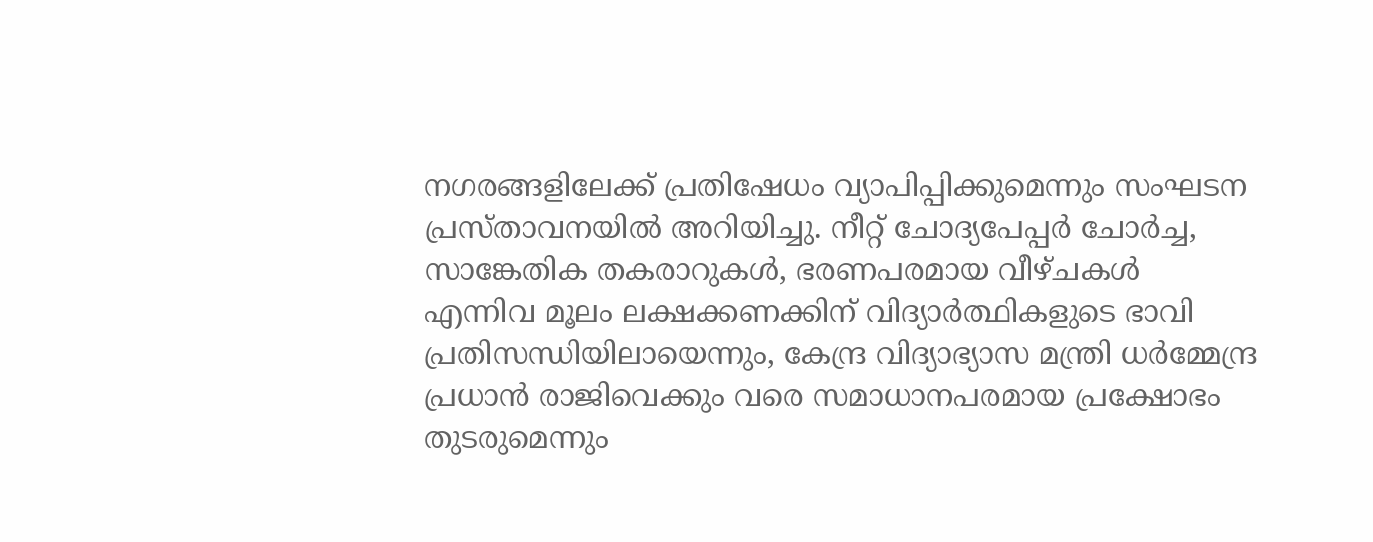നഗരങ്ങളിലേക്ക് പ്രതിഷേധം വ്യാപിപ്പിക്കുമെന്നും സംഘടന പ്രസ്താവനയിൽ അറിയിച്ചു. നീറ്റ് ചോദ്യപേപ്പർ ചോർച്ച, സാങ്കേതിക തകരാറുകൾ, ഭരണപരമായ വീഴ്ചകൾ എന്നിവ മൂലം ലക്ഷക്കണക്കിന് വിദ്യാർത്ഥികളുടെ ഭാവി പ്രതിസന്ധിയിലായെന്നും, കേന്ദ്ര വിദ്യാഭ്യാസ മന്ത്രി ധർമ്മേന്ദ്ര പ്രധാൻ രാജിവെക്കും വരെ സമാധാനപരമായ പ്രക്ഷോഭം തുടരുമെന്നും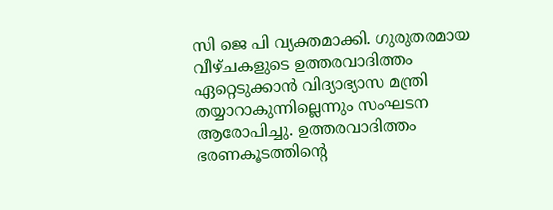സി ജെ പി വ്യക്തമാക്കി. ഗുരുതരമായ വീഴ്ചകളുടെ ഉത്തരവാദിത്തം ഏറ്റെടുക്കാൻ വിദ്യാഭ്യാസ മന്ത്രി തയ്യാറാകുന്നില്ലെന്നും സംഘടന ആരോപിച്ചു. ഉത്തരവാദിത്തം ഭരണകൂടത്തിന്റെ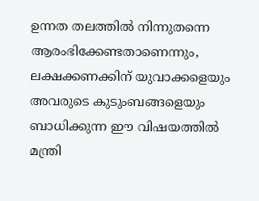ഉന്നത തലത്തിൽ നിന്നുതന്നെ ആരംഭിക്കേണ്ടതാണെന്നും, ലക്ഷക്കണക്കിന് യുവാക്കളെയും അവരുടെ കുടുംബങ്ങളെയും ബാധിക്കുന്ന ഈ വിഷയത്തിൽ മന്ത്രി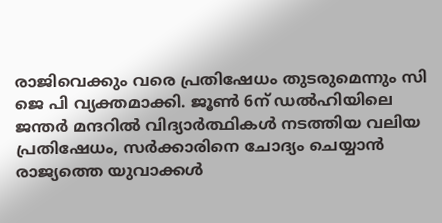രാജിവെക്കും വരെ പ്രതിഷേധം തുടരുമെന്നും സി ജെ പി വ്യക്തമാക്കി. ജൂൺ 6ന് ഡൽഹിയിലെ ജന്തർ മന്ദറിൽ വിദ്യാർത്ഥികൾ നടത്തിയ വലിയ പ്രതിഷേധം, സർക്കാരിനെ ചോദ്യം ചെയ്യാൻ രാജ്യത്തെ യുവാക്കൾ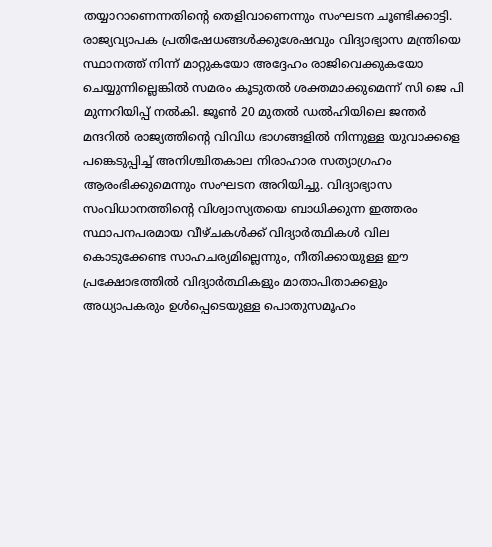തയ്യാറാണെന്നതിന്റെ തെളിവാണെന്നും സംഘടന ചൂണ്ടിക്കാട്ടി.
രാജ്യവ്യാപക പ്രതിഷേധങ്ങൾക്കുശേഷവും വിദ്യാഭ്യാസ മന്ത്രിയെ സ്ഥാനത്ത് നിന്ന് മാറ്റുകയോ അദ്ദേഹം രാജിവെക്കുകയോ ചെയ്യുന്നില്ലെങ്കിൽ സമരം കൂടുതൽ ശക്തമാക്കുമെന്ന് സി ജെ പി മുന്നറിയിപ്പ് നൽകി. ജൂൺ 20 മുതൽ ഡൽഹിയിലെ ജന്തർ മന്ദറിൽ രാജ്യത്തിന്റെ വിവിധ ഭാഗങ്ങളിൽ നിന്നുള്ള യുവാക്കളെ പങ്കെടുപ്പിച്ച് അനിശ്ചിതകാല നിരാഹാര സത്യാഗ്രഹം ആരംഭിക്കുമെന്നും സംഘടന അറിയിച്ചു. വിദ്യാഭ്യാസ സംവിധാനത്തിന്റെ വിശ്വാസ്യതയെ ബാധിക്കുന്ന ഇത്തരം സ്ഥാപനപരമായ വീഴ്ചകൾക്ക് വിദ്യാർത്ഥികൾ വില കൊടുക്കേണ്ട സാഹചര്യമില്ലെന്നും, നീതിക്കായുള്ള ഈ പ്രക്ഷോഭത്തിൽ വിദ്യാർത്ഥികളും മാതാപിതാക്കളും അധ്യാപകരും ഉൾപ്പെടെയുള്ള പൊതുസമൂഹം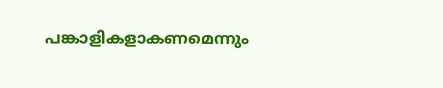പങ്കാളികളാകണമെന്നും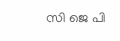സി ജെ പി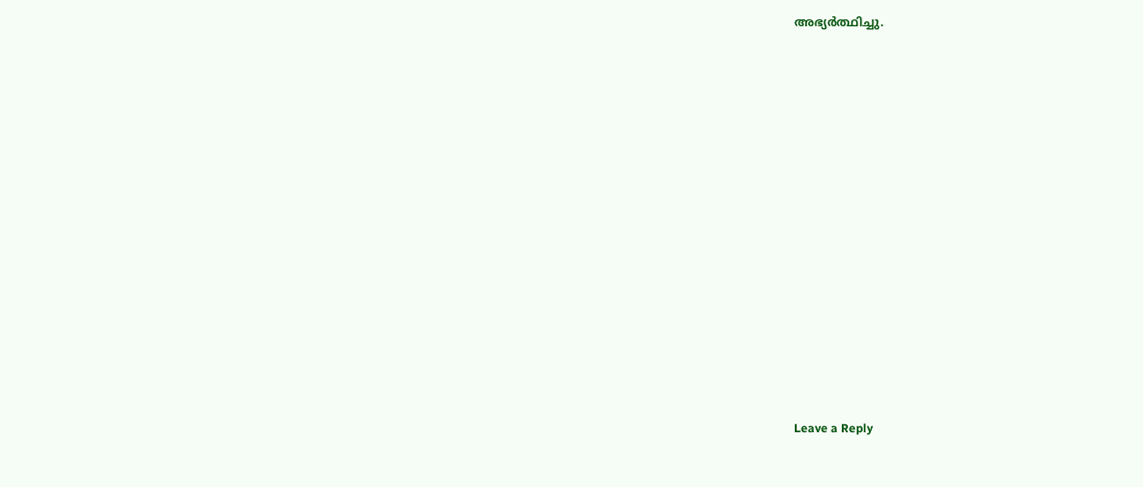അഭ്യർത്ഥിച്ചു.















Leave a Reply